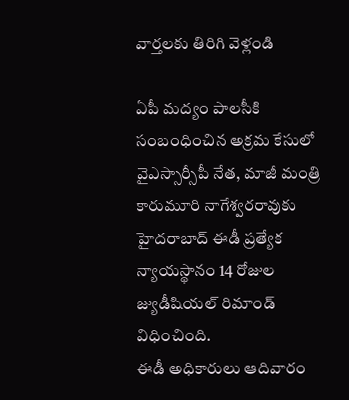వార్తలకు తిరిగి వెళ్లండి

ఏపీ మద్యం పాలసీకి సంబంధించిన అక్రమ కేసులో వైఎస్సార్సీపీ నేత, మాజీ మంత్రి కారుమూరి నాగేశ్వరరావుకు హైదరాబాద్ ఈడీ ప్రత్యేక న్యాయస్థానం 14 రోజుల జ్యుడీషియల్ రిమాండ్ విధించింది.
ఈడీ అధికారులు ఆదివారం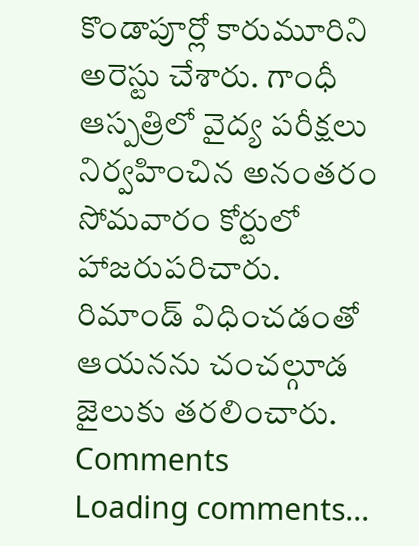కొండాపూర్లో కారుమూరిని అరెస్టు చేశారు. గాంధీ ఆస్పత్రిలో వైద్య పరీక్షలు నిర్వహించిన అనంతరం సోమవారం కోర్టులో హాజరుపరిచారు. రిమాండ్ విధించడంతో ఆయనను చంచల్గూడ జైలుకు తరలించారు.
Comments
Loading comments...